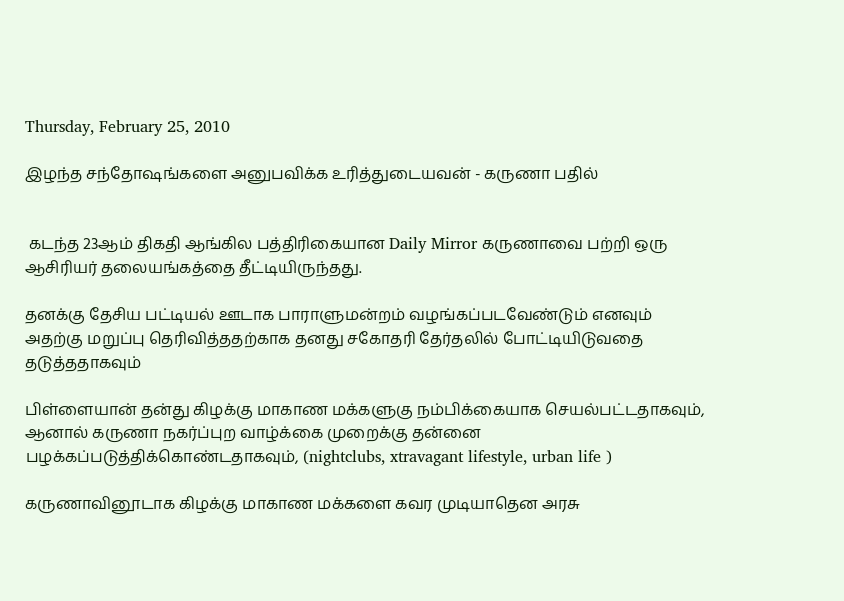Thursday, February 25, 2010

இழந்த சந்தோஷங்களை அனுபவிக்க உரித்துடையவன் - கருணா பதில்


 கடந்த 23ஆம் திகதி ஆங்கில பத்திரிகையான Daily Mirror கருணாவை பற்றி ஒரு ஆசிரியர் தலையங்கத்தை தீட்டியிருந்தது.

தனக்கு தேசிய பட்டியல் ஊடாக பாராளுமன்றம் வழங்கப்படவேண்டும் எனவும் அதற்கு மறுப்பு தெரிவித்ததற்காக தனது சகோதரி தேர்தலில் போட்டியிடுவதை தடுத்ததாகவும்

பிள்ளையான் தன்து கிழக்கு மாகாண மக்களுகு நம்பிக்கையாக செயல்பட்டதாகவும், ஆனால் கருணா நகர்ப்புற வாழ்க்கை முறைக்கு தன்னை பழக்கப்படுத்திக்கொண்டதாகவும், (nightclubs, xtravagant lifestyle, urban life )

கருணாவினூடாக கிழக்கு மாகாண மக்களை கவர முடியாதென அரசு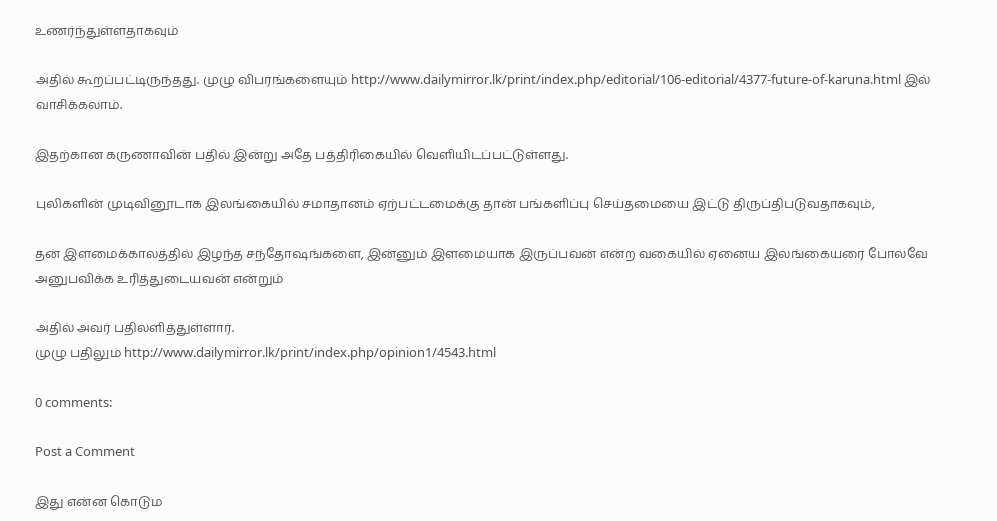உணர்ந்துள்ளதாகவும்

அதில் கூறப்பட்டிருந்தது. முழு விபரங்களையும் http://www.dailymirror.lk/print/index.php/editorial/106-editorial/4377-future-of-karuna.html இல் வாசிக்கலாம்.

இதற்கான கருணாவின் பதில் இன்று அதே பத்திரிகையில் வெளியிடப்பட்டுள்ளது.

புலிகளின் முடிவினூடாக இலங்கையில் சமாதானம் ஏற்பட்டமைக்கு தான் பங்களிப்பு செய்தமையை இட்டு திருப்திபடுவதாகவும்,

தன் இளமைக்காலத்தில் இழந்த சந்தோஷங்களை, இன்னும் இளமையாக இருப்பவன் என்ற வகையில் ஏனைய இலங்கையரை போலவே அனுபவிக்க உரித்துடையவன் என்றும்

அதில் அவர் பதிலளித்துள்ளார்.
முழு பதிலும் http://www.dailymirror.lk/print/index.php/opinion1/4543.html

0 comments:

Post a Comment

இது என்ன கொடும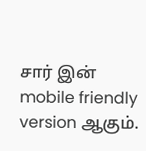சார் இன் mobile friendly version ஆகும்.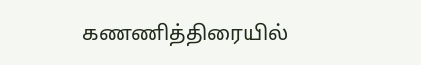கணணித்திரையில்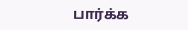பார்க்க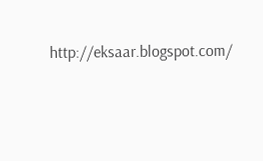http://eksaar.blogspot.com/